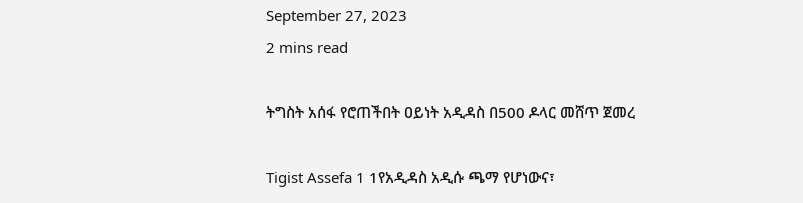September 27, 2023
2 mins read

ትግስት አሰፋ የሮጠችበት ዐይነት አዲዳስ በ500 ዶላር መሸጥ ጀመረ

Tigist Assefa 1 1የአዲዳስ አዲሱ ጫማ የሆነውና፣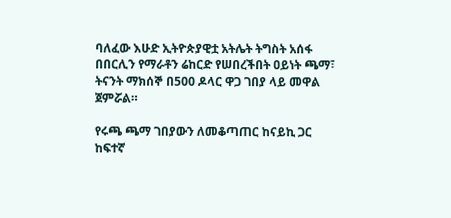ባለፈው እሁድ ኢትዮጵያዊቷ አትሌት ትግስት አሰፋ በበርሊን የማራቶን ሬከርድ የሠበረችበት ዐይነት ጫማ፣ ትናንት ማክሰኞ በ500 ዶላር ዋጋ ገበያ ላይ መዋል ጀምሯል።

የሩጫ ጫማ ገበያውን ለመቆጣጠር ከናይኪ ጋር ከፍተኛ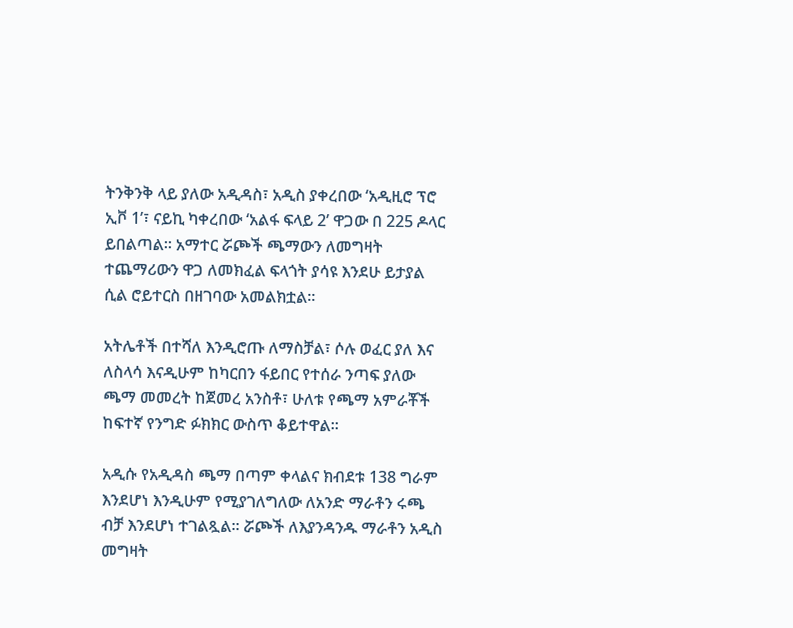ትንቅንቅ ላይ ያለው አዲዳስ፣ አዲስ ያቀረበው ‘አዲዚሮ ፕሮ ኢቮ 1’፣ ናይኪ ካቀረበው ‘አልፋ ፍላይ 2’ ዋጋው በ 225 ዶላር ይበልጣል። አማተር ሯጮች ጫማውን ለመግዛት ተጨማሪውን ዋጋ ለመክፈል ፍላጎት ያሳዩ እንደሁ ይታያል ሲል ሮይተርስ በዘገባው አመልክቷል።

አትሌቶች በተሻለ እንዲሮጡ ለማስቻል፣ ሶሉ ወፈር ያለ እና ለስላሳ እናዲሁም ከካርበን ፋይበር የተሰራ ንጣፍ ያለው ጫማ መመረት ከጀመረ አንስቶ፣ ሁለቱ የጫማ አምራቾች ከፍተኛ የንግድ ፉክክር ውስጥ ቆይተዋል።

አዲሱ የአዲዳስ ጫማ በጣም ቀላልና ክብደቱ 138 ግራም እንደሆነ እንዲሁም የሚያገለግለው ለአንድ ማራቶን ሩጫ ብቻ እንደሆነ ተገልጿል። ሯጮች ለእያንዳንዱ ማራቶን አዲስ መግዛት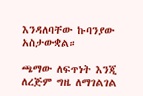እንዳለባቸው ኩባንያው አስታውቋል።

ጫማው ለፍጥነት እንጂ ለረጅም ግዜ ለማገልገል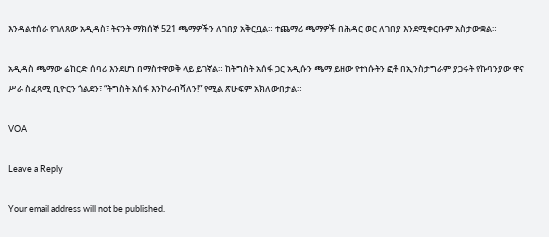እንዳልተሰራ የገለጸው አዲዳስ፣ ትናንት ማክሰኞ 521 ጫማዎችን ለገበያ አቅርቧል። ተጨማሪ ጫማዎች በሕዳር ወር ለገበያ እንደሚቀርቡም አስታውቋል።

አዲዳስ ጫማው ሬከርድ ሰባሪ እንደሆነ በማስተዋወቅ ላይ ይገኛል። ከትግስት አሰፋ ጋር አዲሱን ጫማ ይዘው የተነሱትን ፎቶ በኢንስታግራም ያጋሩት የኩባንያው ዋና ሥራ ስፈጻሚ ቢዮርን ጎልደን፣ “ትግስት አሰፋ እንኮራብሻለን!” የሚል ጽሁፍም አክለውበታል።

VOA

Leave a Reply

Your email address will not be published.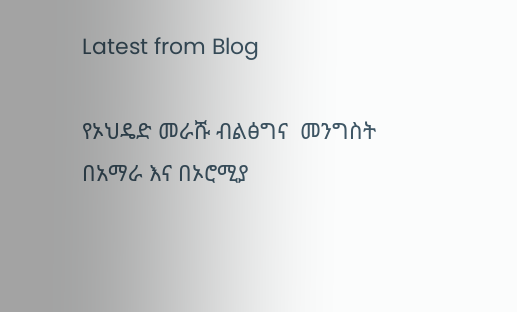Latest from Blog

የኦህዴድ መራሹ ብልፅግና  መንግስት  በአማራ እና በኦሮሚያ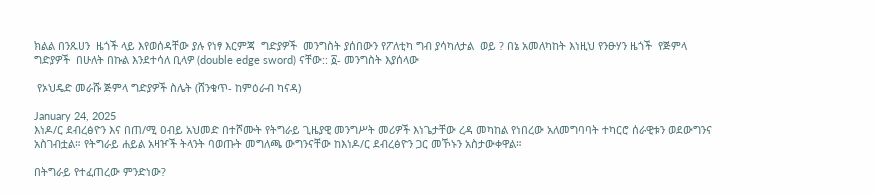ክልል በንጹሀን  ዜጎች ላይ እየወሰዳቸው ያሉ የነፃ እርምጃ  ግድያዎች  መንግስት ያሰበውን የፖለቲካ ግብ ያሳካለታል  ወይ ? በኔ አመለካከት እነዚህ የንፁሃን ዜጎች  የጅምላ ግድያዎች  በሁለት በኩል እንደተሳለ ቢላዎ (double edge sword) ናቸው:: ፩- መንግስት እያሰላው

 የኦህዴድ መራሹ ጅምላ ግድያዎች ስሌት (ሸንቁጥ- ከምዕራብ ካናዳ)

January 24, 2025
እነዶ/ር ደብረፅዮን እና በጠ/ሚ ዐብይ አህመድ በተሾሙት የትግራይ ጊዜያዊ መንግሥት መሪዎች እነጌታቸው ረዳ መካከል የነበረው አለመግባባት ተካርሮ ሰራዊቱን ወደውግንና አስገብቷል። የትግራይ ሐይል አዛዦች ትላንት ባወጡት መግለጫ ውግንናቸው ከእነዶ/ር ደብረፅዮን ጋር መኾኑን አስታውቀዋል።

በትግራይ የተፈጠረው ምንድነው?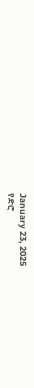January 23, 2025
የድሮ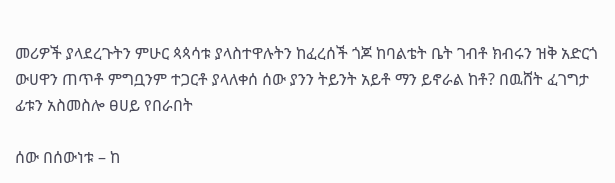መሪዎች ያላደረጉትን ምሁር ጳጳሳቱ ያላስተዋሉትን ከፈረሰች ጎጆ ከባልቴት ቤት ገብቶ ክብሩን ዝቅ አድርጎ ውሀዋን ጠጥቶ ምግቧንም ተጋርቶ ያላለቀሰ ሰው ያንን ትይንት አይቶ ማን ይኖራል ከቶ? በዉሸት ፈገግታ ፊቱን አስመስሎ ፀሀይ የበራበት

ሰው በሰውነቱ – ከ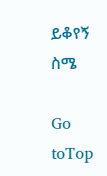ይቆየኝ ስሜ

Go toTop